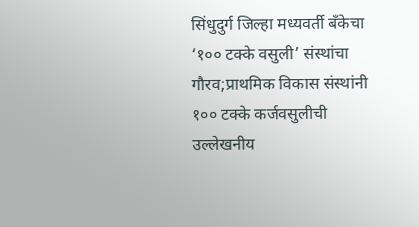सिंधुदुर्ग जिल्हा मध्यवर्ती बँकेचा ‘१०० टक्के वसुली’ संस्थांचा गौरव;प्राथमिक विकास संस्थांनी १०० टक्के कर्जवसुलीची उल्लेखनीय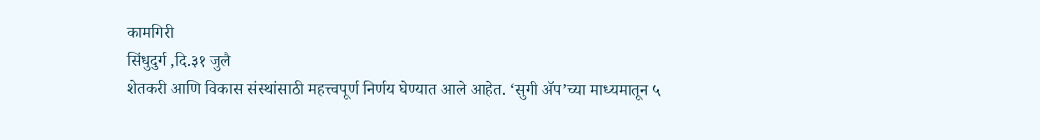कामगिरी
सिंधुदुर्ग ,दि.३१ जुलै
शेतकरी आणि विकास संस्थांसाठी महत्त्वपूर्ण निर्णय घेण्यात आले आहेत. ‘सुगी ॲप’च्या माध्यमातून ५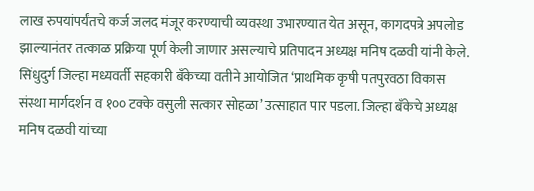लाख रुपयांपर्यंतचे कर्ज जलद मंजूर करण्याची व्यवस्था उभारण्यात येत असून, कागदपत्रे अपलोड झाल्यानंतर तत्काळ प्रक्रिया पूर्ण केली जाणार असल्याचे प्रतिपादन अध्यक्ष मनिष दळवी यांनी केले.
सिंधुदुर्ग जिल्हा मध्यवर्ती सहकारी बँकेच्या वतीने आयोजित ‘प्राथमिक कृषी पतपुरवठा विकास संस्था मार्गदर्शन व १०० टक्के वसुली सत्कार सोहळा’ उत्साहात पार पडला. जिल्हा बँकेचे अध्यक्ष मनिष दळवी यांच्या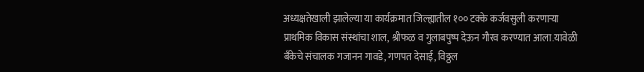अध्यक्षतेखाली झालेल्या या कार्यक्रमात जिल्ह्यातील १०० टक्के कर्जवसुली करणाऱ्या प्राथमिक विकास संस्थांचा शाल, श्रीफळ व गुलाबपुष्प देऊन गौरव करण्यात आला.यावेळी बँकेचे संचालक गजानन गावडे, गणपत देसाई, विठ्ठल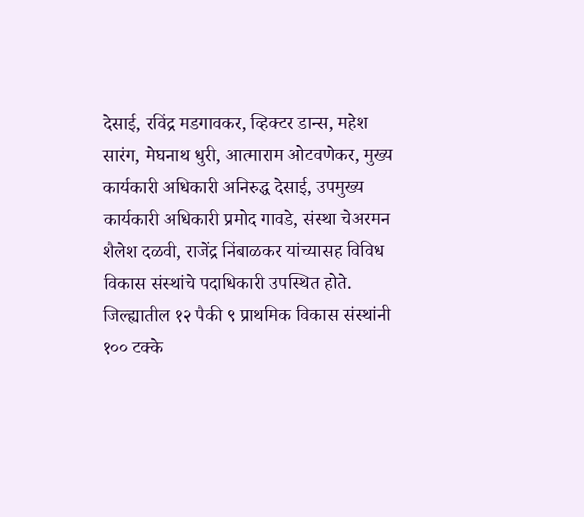देसाई, रविंद्र मडगावकर, व्हिक्टर डान्स, महेश सारंग, मेघनाथ धुरी, आत्माराम ओटवणेकर, मुख्य कार्यकारी अधिकारी अनिरुद्ध देसाई, उपमुख्य कार्यकारी अधिकारी प्रमोद गावडे, संस्था चेअरमन शैलेश दळवी, राजेंद्र निंबाळकर यांच्यासह विविध विकास संस्थांचे पदाधिकारी उपस्थित होते.
जिल्ह्यातील १२ पैकी ९ प्राथमिक विकास संस्थांनी १०० टक्के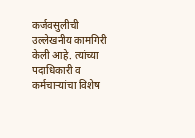कर्जवसुलीची उल्लेखनीय कामगिरी केली आहे. त्यांच्या पदाधिकारी व कर्मचाऱ्यांचा विशेष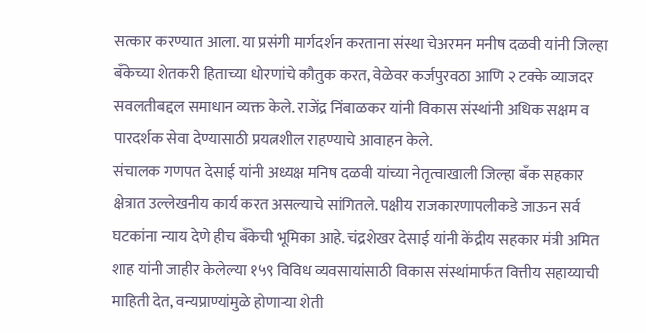सत्कार करण्यात आला. या प्रसंगी मार्गदर्शन करताना संस्था चेअरमन मनीष दळवी यांनी जिल्हा बँकेच्या शेतकरी हिताच्या धोरणांचे कौतुक करत, वेळेवर कर्जपुरवठा आणि २ टक्के व्याजदर सवलतीबद्दल समाधान व्यक्त केले. राजेंद्र निंबाळकर यांनी विकास संस्थांनी अधिक सक्षम व पारदर्शक सेवा देण्यासाठी प्रयत्नशील राहण्याचे आवाहन केले.
संचालक गणपत देसाई यांनी अध्यक्ष मनिष दळवी यांच्या नेतृत्वाखाली जिल्हा बँक सहकार क्षेत्रात उल्लेखनीय कार्य करत असल्याचे सांगितले. पक्षीय राजकारणापलीकडे जाऊन सर्व घटकांना न्याय देणे हीच बँकेची भूमिका आहे. चंद्रशेखर देसाई यांनी केंद्रीय सहकार मंत्री अमित शाह यांनी जाहीर केलेल्या १५९ विविध व्यवसायांसाठी विकास संस्थांमार्फत वित्तीय सहाय्याची माहिती देत, वन्यप्राण्यांमुळे होणाऱ्या शेती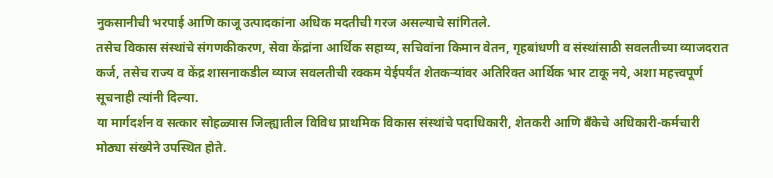नुकसानीची भरपाई आणि काजू उत्पादकांना अधिक मदतीची गरज असल्याचे सांगितले.
तसेच विकास संस्थांचे संगणकीकरण, सेवा केंद्रांना आर्थिक सहाय्य, सचिवांना किमान वेतन, गृहबांधणी व संस्थांसाठी सवलतीच्या व्याजदरात कर्ज, तसेच राज्य व केंद्र शासनाकडील व्याज सवलतीची रक्कम येईपर्यंत शेतकऱ्यांवर अतिरिक्त आर्थिक भार टाकू नये, अशा महत्त्वपूर्ण सूचनाही त्यांनी दिल्या.
या मार्गदर्शन व सत्कार सोहळ्यास जिल्ह्यातील विविध प्राथमिक विकास संस्थांचे पदाधिकारी, शेतकरी आणि बँकेचे अधिकारी-कर्मचारी मोठ्या संख्येने उपस्थित होते.